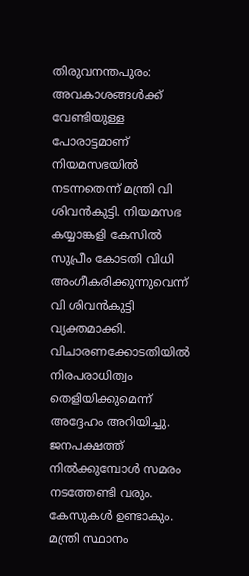തിരുവനന്തപുരം: അവകാശങ്ങൾക്ക് വേണ്ടിയുള്ള പോരാട്ടമാണ് നിയമസഭയിൽ നടന്നതെന്ന് മന്ത്രി വി ശിവൻകുട്ടി. നിയമസഭ കയ്യാങ്കളി കേസിൽ സുപ്രീം കോടതി വിധി അംഗീകരിക്കുന്നുവെന്ന് വി ശിവൻകുട്ടി വ്യക്തമാക്കി. വിചാരണക്കോടതിയിൽ നിരപരാധിത്വം തെളിയിക്കുമെന്ന് അദ്ദേഹം അറിയിച്ചു.
ജനപക്ഷത്ത് നിൽക്കുമ്പോൾ സമരം നടത്തേണ്ടി വരും. കേസുകൾ ഉണ്ടാകും. മന്ത്രി സ്ഥാനം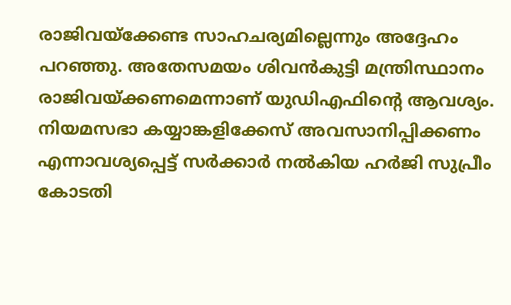രാജിവയ്ക്കേണ്ട സാഹചര്യമില്ലെന്നും അദ്ദേഹം പറഞ്ഞു. അതേസമയം ശിവൻകുട്ടി മന്ത്രിസ്ഥാനം രാജിവയ്ക്കണമെന്നാണ് യുഡിഎഫിന്റെ ആവശ്യം.
നിയമസഭാ കയ്യാങ്കളിക്കേസ് അവസാനിപ്പിക്കണം എന്നാവശ്യപ്പെട്ട് സർക്കാർ നൽകിയ ഹർജി സുപ്രീം കോടതി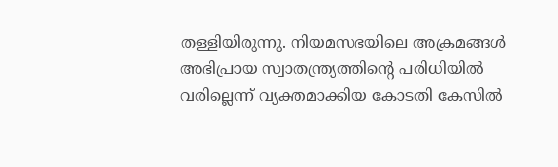തള്ളിയിരുന്നു. നിയമസഭയിലെ അക്രമങ്ങൾ അഭിപ്രായ സ്വാതന്ത്ര്യത്തിന്റെ പരിധിയിൽ വരില്ലെന്ന് വ്യക്തമാക്കിയ കോടതി കേസിൽ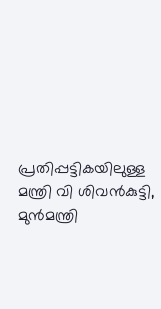പ്രതിപ്പട്ടികയിലുള്ള മന്ത്രി വി ശിവൻകുട്ടി, മുൻമന്ത്രി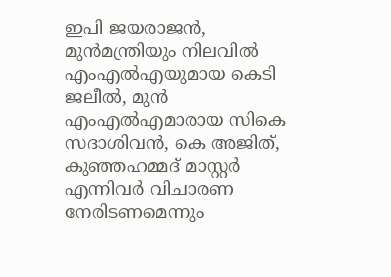ഇപി ജയരാജൻ, മുൻമന്ത്രിയും നിലവിൽ എംഎൽഎയുമായ കെടി ജലീൽ, മുൻ എംഎൽഎമാരായ സികെ സദാശിവൻ, കെ അജിത്, കുഞ്ഞഹമ്മദ് മാസ്റ്റർ എന്നിവർ വിചാരണ നേരിടണമെന്നും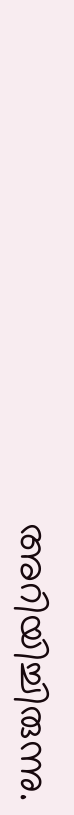അറിയിച്ചിരുന്നു.